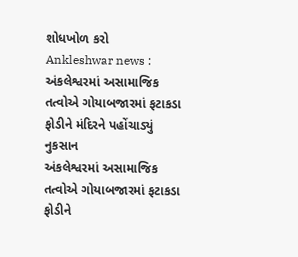શોધખોળ કરો
Ankleshwar news : અંકલેશ્વરમાં અસામાજિક તત્વોએ ગોયાબજારમાં ફટાકડા ફોડીને મંદિરને પહોંચાડ્યું નુકસાન
અંકલેશ્વરમાં અસામાજિક તત્વોએ ગોયાબજારમાં ફટાકડા ફોડીને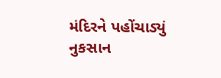મંદિરને પહોંચાડ્યું નુકસાન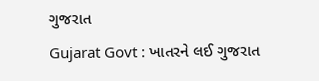ગુજરાત
Gujarat Govt : ખાતરને લઈ ગુજરાત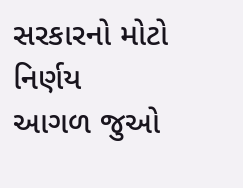સરકારનો મોટો નિર્ણય
આગળ જુઓ